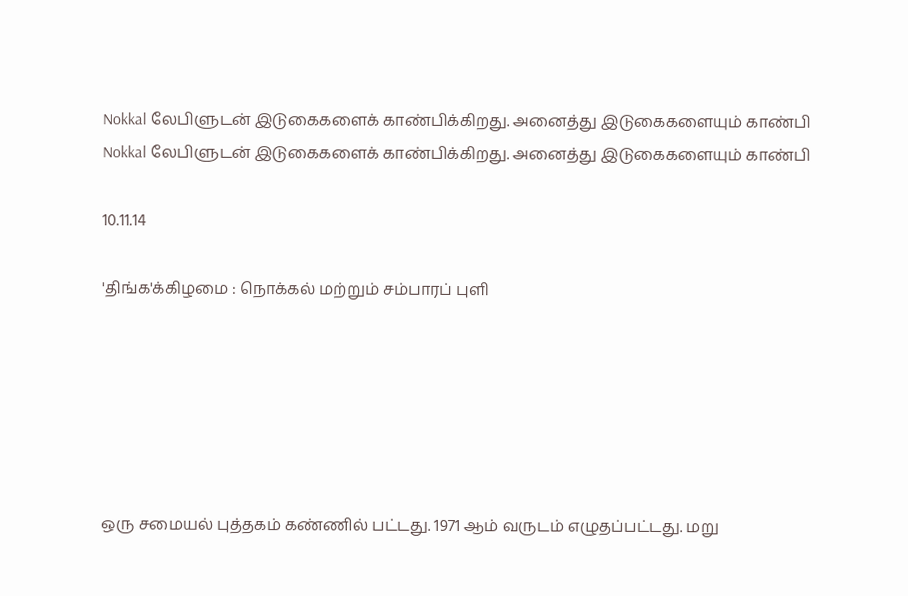Nokkal லேபிளுடன் இடுகைகளைக் காண்பிக்கிறது. அனைத்து இடுகைகளையும் காண்பி
Nokkal லேபிளுடன் இடுகைகளைக் காண்பிக்கிறது. அனைத்து இடுகைகளையும் காண்பி

10.11.14

'திங்க'க்கிழமை : நொக்கல் மற்றும் சம்பாரப் புளி






ஒரு சமையல் புத்தகம் கண்ணில் பட்டது. 1971 ஆம் வருடம் எழுதப்பட்டது. மறு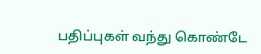பதிப்புகள் வந்து கொண்டே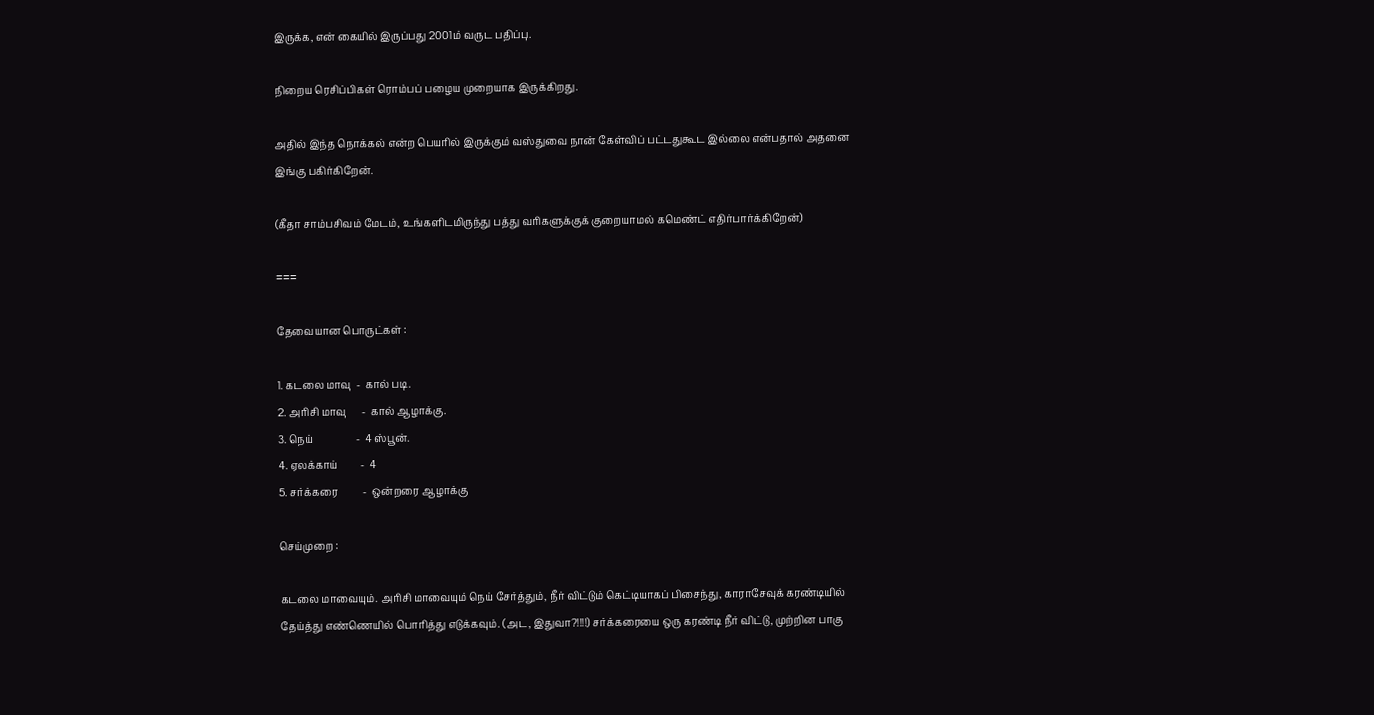இருக்க, என் கையில் இருப்பது 2001ம் வருட பதிப்பு.

நிறைய ரெசிப்பிகள் ரொம்பப் பழைய முறையாக இருக்கிறது.

அதில் இந்த நொக்கல் என்ற பெயரில் இருக்கும் வஸ்துவை நான் கேள்விப் பட்டதுகூட இல்லை என்பதால் அதனை இங்கு பகிர்கிறேன்.

(கீதா சாம்பசிவம் மேடம், உங்களிடமிருந்து பத்து வரிகளுக்குக் குறையாமல் கமெண்ட் எதிர்பார்க்கிறேன்)

===

தேவையான பொருட்கள் :

1. கடலை மாவு  -  கால் படி.
2. அரிசி மாவு      -  கால் ஆழாக்கு.
3. நெய்                 -  4 ஸ்பூன்.
4. ஏலக்காய்         -  4
5. சர்க்கரை          -  ஒன்றரை ஆழாக்கு

செய்முறை :

கடலை மாவையும். அரிசி மாவையும் நெய் சேர்த்தும், நீர் விட்டும் கெட்டியாகப் பிசைந்து, காராசேவுக் கரண்டியில் தேய்த்து எண்ணெயில் பொரித்து எடுக்கவும். (அட, இதுவா?!!!!) சர்க்கரையை ஒரு கரண்டி நீர் விட்டு, முற்றின பாகு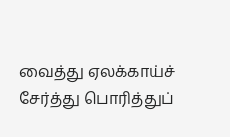வைத்து ஏலக்காய்ச் சேர்த்து பொரித்துப்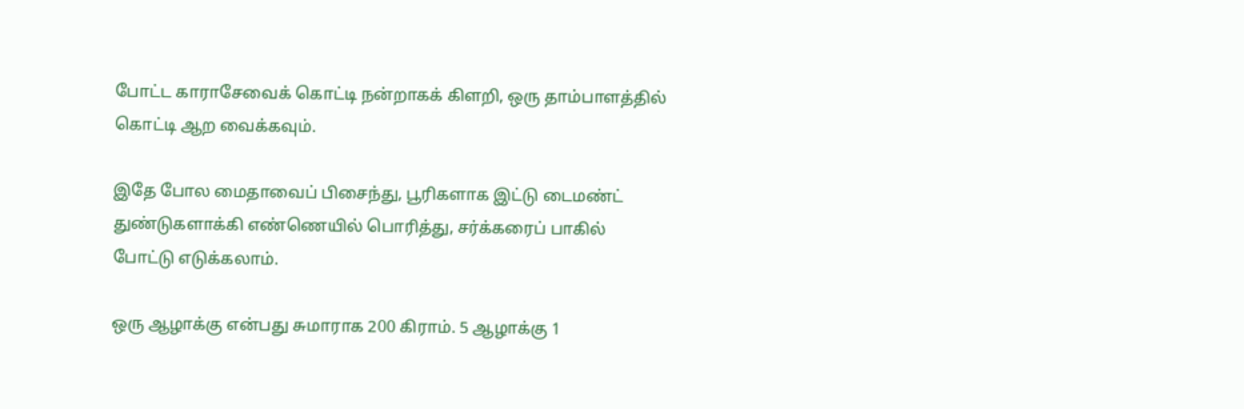போட்ட காராசேவைக் கொட்டி நன்றாகக் கிளறி, ஒரு தாம்பாளத்தில் கொட்டி ஆற வைக்கவும்.

இதே போல மைதாவைப் பிசைந்து, பூரிகளாக இட்டு டைமண்ட் துண்டுகளாக்கி எண்ணெயில் பொரித்து, சர்க்கரைப் பாகில் போட்டு எடுக்கலாம்.

ஒரு ஆழாக்கு என்பது சுமாராக 200 கிராம். 5 ஆழாக்கு 1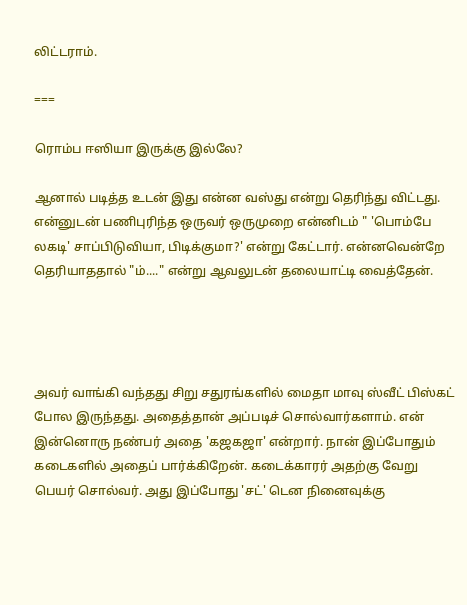லிட்டராம்.

===

ரொம்ப ஈஸியா இருக்கு இல்லே?

ஆனால் படித்த உடன் இது என்ன வஸ்து என்று தெரிந்து விட்டது. என்னுடன் பணிபுரிந்த ஒருவர் ஒருமுறை என்னிடம் " 'பொம்பே லகடி' சாப்பிடுவியா, பிடிக்குமா?' என்று கேட்டார். என்னவென்றே தெரியாததால் "ம்...." என்று ஆவலுடன் தலையாட்டி வைத்தேன்.




அவர் வாங்கி வந்தது சிறு சதுரங்களில் மைதா மாவு ஸ்வீட் பிஸ்கட் போல இருந்தது. அதைத்தான் அப்படிச் சொல்வார்களாம். என் இன்னொரு நண்பர் அதை 'கஜகஜா' என்றார். நான் இப்போதும் கடைகளில் அதைப் பார்க்கிறேன். கடைக்காரர் அதற்கு வேறு பெயர் சொல்வர். அது இப்போது 'சட்' டென நினைவுக்கு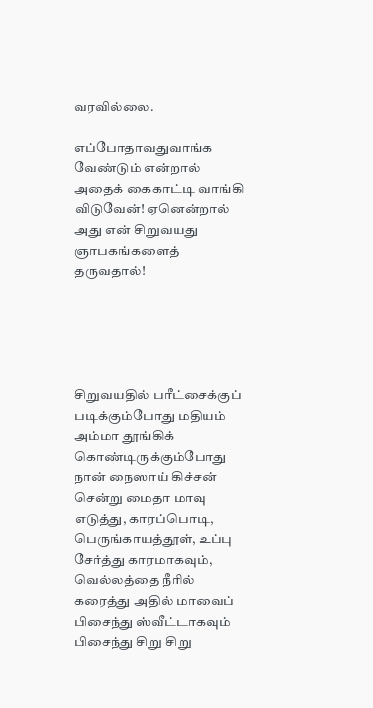வரவில்லை.

எப்போதாவதுவாங்க வேண்டும் என்றால் அதைக் கைகாட்டி வாங்கி விடுவேன்! ஏனென்றால் அது என் சிறுவயது ஞாபகங்களைத் தருவதால்!





சிறுவயதில் பரீட்சைக்குப் படிக்கும்போது மதியம் அம்மா தூங்கிக் கொண்டிருக்கும்போது நான் நைஸாய் கிச்சன் சென்று மைதா மாவு எடுத்து, காரப்பொடி, பெருங்காயத்தூள், உப்பு சேர்த்து காரமாகவும், வெல்லத்தை நீரில் கரைத்து அதில் மாவைப் பிசைந்து ஸ்வீட்டாகவும் பிசைந்து சிறு சிறு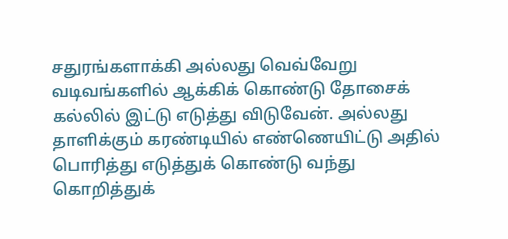சதுரங்களாக்கி அல்லது வெவ்வேறு வடிவங்களில் ஆக்கிக் கொண்டு தோசைக் கல்லில் இட்டு எடுத்து விடுவேன். அல்லது தாளிக்கும் கரண்டியில் எண்ணெயிட்டு அதில் பொரித்து எடுத்துக் கொண்டு வந்து கொறித்துக்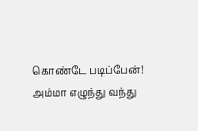கொண்டே படிப்பேன்!  அம்மா எழுந்து வந்து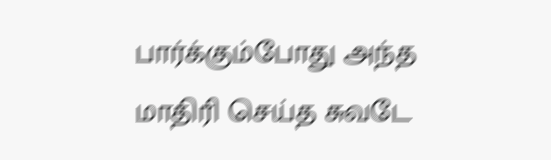பார்க்கும்போது அந்த மாதிரி செய்த சுவடே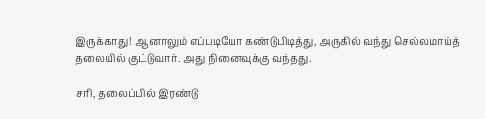இருக்காது! ஆனாலும் எப்படியோ கண்டுபிடித்து, அருகில் வந்து செல்லமாய்த் தலையில் குட்டுவார். அது நினைவுக்கு வந்தது.

சரி, தலைப்பில் இரண்டு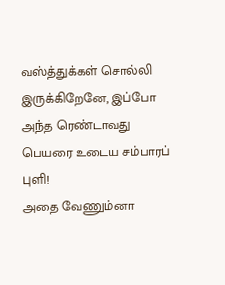வஸ்த்துக்கள் சொல்லி இருக்கிறேனே, இப்போ அந்த ரெண்டாவது பெயரை உடைய சம்பாரப் புளி!
அதை வேணும்னா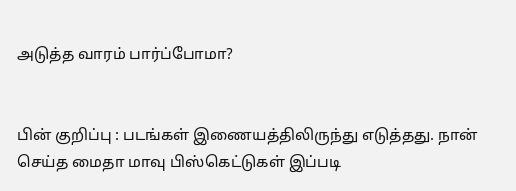அடுத்த வாரம் பார்ப்போமா?


பின் குறிப்பு : படங்கள் இணையத்திலிருந்து எடுத்தது. நான் செய்த மைதா மாவு பிஸ்கெட்டுகள் இப்படி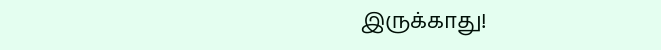இருக்காது!